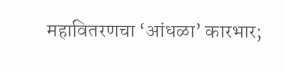महावितरणचा ‘आंधळा’ कारभार;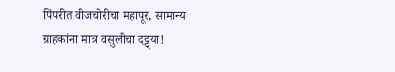पिंपरीत वीजचोरीचा महापूर, सामान्य ग्राहकांना मात्र वसुलीचा दट्ट्या!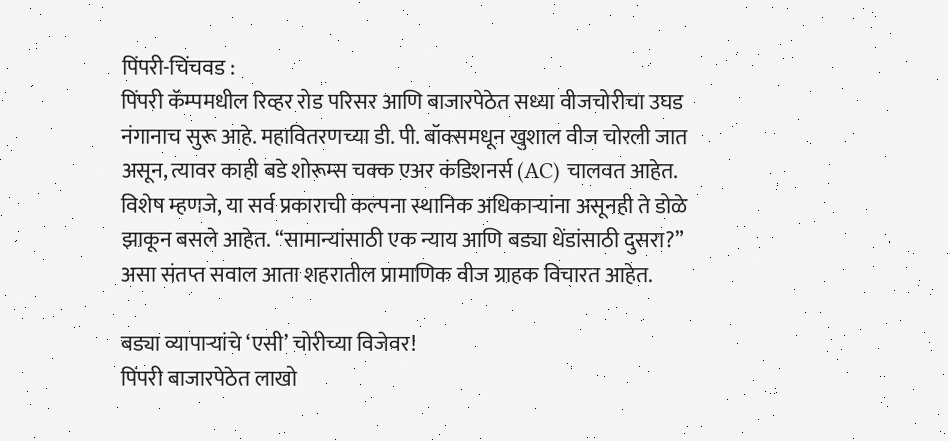पिंपरी-चिंचवड :
पिंपरी कॅम्पमधील रिव्हर रोड परिसर आणि बाजारपेठेत सध्या वीजचोरीचा उघड नंगानाच सुरू आहे. महावितरणच्या डी. पी. बॉक्समधून खुशाल वीज चोरली जात असून, त्यावर काही बडे शोरूम्स चक्क एअर कंडिशनर्स (AC) चालवत आहेत. विशेष म्हणजे, या सर्व प्रकाराची कल्पना स्थानिक अधिकाऱ्यांना असूनही ते डोळे झाकून बसले आहेत. “सामान्यांसाठी एक न्याय आणि बड्या धेंडांसाठी दुसरा?” असा संतप्त सवाल आता शहरातील प्रामाणिक वीज ग्राहक विचारत आहेत.

बड्या व्यापाऱ्यांचे ‘एसी’ चोरीच्या विजेवर!
पिंपरी बाजारपेठेत लाखो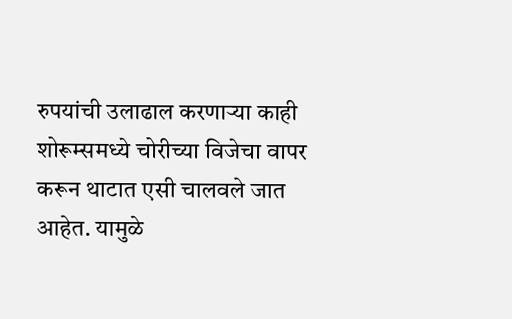रुपयांची उलाढाल करणाऱ्या काही शोरूम्समध्ये चोरीच्या विजेचा वापर करून थाटात एसी चालवले जात आहेत. यामुळे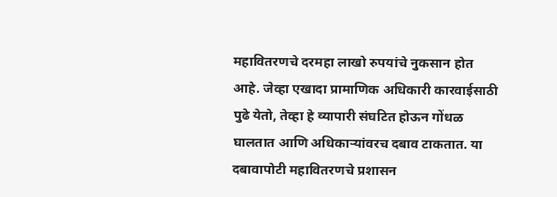महावितरणचे दरमहा लाखो रुपयांचे नुकसान होत आहे. जेव्हा एखादा प्रामाणिक अधिकारी कारवाईसाठी पुढे येतो, तेव्हा हे व्यापारी संघटित होऊन गोंधळ घालतात आणि अधिकाऱ्यांवरच दबाव टाकतात. या दबावापोटी महावितरणचे प्रशासन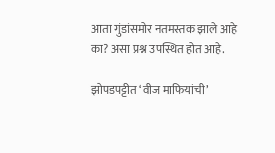आता गुंडांसमोर नतमस्तक झाले आहे का? असा प्रश्न उपस्थित होत आहे.

झोपडपट्टीत ‘वीज माफियांची’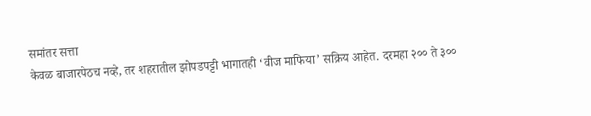समांतर सत्ता
केवळ बाजारपेठच नव्हे, तर शहरातील झोपडपट्टी भागातही ‘वीज माफिया’ सक्रिय आहेत. दरमहा २०० ते ३००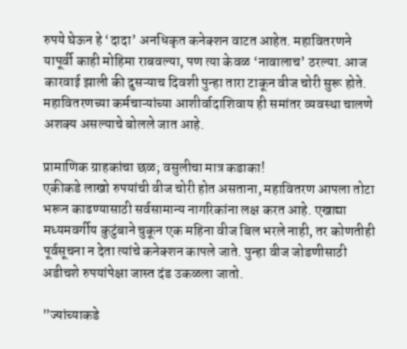रुपये घेऊन हे ‘दादा’ अनधिकृत कनेक्शन वाटत आहेत. महावितरणने यापूर्वी काही मोहिमा राबवल्या, पण त्या केवळ ‘नावालाच’ ठरल्या. आज कारवाई झाली की दुसऱ्याच दिवशी पुन्हा तारा टाकून वीज चोरी सुरू होते. महावितरणच्या कर्मचाऱ्यांच्या आशीर्वादाशिवाय ही समांतर व्यवस्था चालणे अशक्य असल्याचे बोलले जात आहे.

प्रामाणिक ग्राहकांचा छळ; वसुलीचा मात्र कडाका!
एकीकडे लाखो रुपयांची वीज चोरी होत असताना, महावितरण आपला तोटा भरून काढण्यासाठी सर्वसामान्य नागरिकांना लक्ष करत आहे. एखाद्या मध्यमवर्गीय कुटुंबाने चुकून एक महिना वीज बिल भरले नाही, तर कोणतीही पूर्वसूचना न देता त्यांचे कनेक्शन कापले जाते. पुन्हा वीज जोडणीसाठी अडीचशे रुपयांपेक्षा जास्त दंड उकळला जातो.

”ज्यांच्याकडे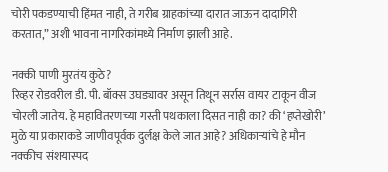चोरी पकडण्याची हिंमत नाही, ते गरीब ग्राहकांच्या दारात जाऊन दादागिरी करतात,” अशी भावना नागरिकांमध्ये निर्माण झाली आहे.

नक्की पाणी मुरतंय कुठे?
रिव्हर रोडवरील डी. पी. बॉक्स उघड्यावर असून तिथून सर्रास वायर टाकून वीज चोरली जातेय. हे महावितरणच्या गस्ती पथकाला दिसत नाही का? की ‘हप्तेखोरी’ मुळे या प्रकाराकडे जाणीवपूर्वक दुर्लक्ष केले जात आहे? अधिकाऱ्यांचे हे मौन नक्कीच संशयास्पद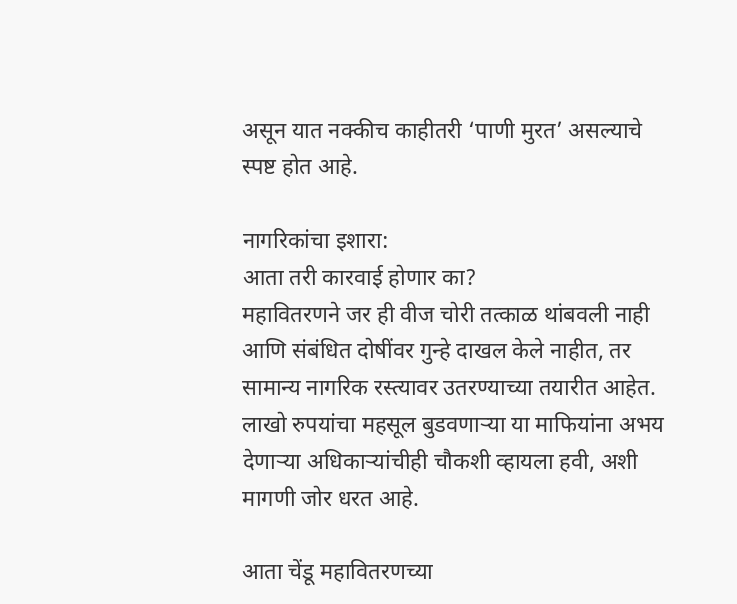असून यात नक्कीच काहीतरी ‘पाणी मुरत’ असल्याचे स्पष्ट होत आहे.

नागरिकांचा इशारा:
आता तरी कारवाई होणार का?
महावितरणने जर ही वीज चोरी तत्काळ थांबवली नाही आणि संबंधित दोषींवर गुन्हे दाखल केले नाहीत, तर सामान्य नागरिक रस्त्यावर उतरण्याच्या तयारीत आहेत. लाखो रुपयांचा महसूल बुडवणाऱ्या या माफियांना अभय देणाऱ्या अधिकाऱ्यांचीही चौकशी व्हायला हवी, अशी मागणी जोर धरत आहे.

आता चेंडू महावितरणच्या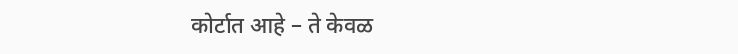कोर्टात आहे – ते केवळ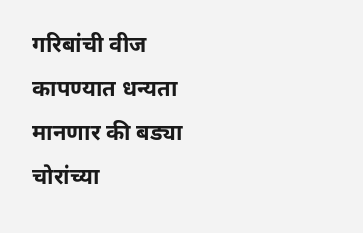गरिबांची वीज कापण्यात धन्यता मानणार की बड्या चोरांच्या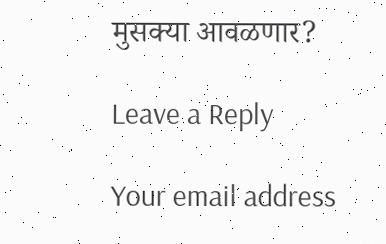मुसक्या आवळणार?

Leave a Reply

Your email address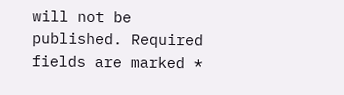will not be published. Required fields are marked *